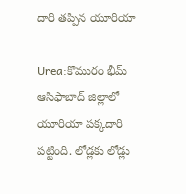దారి త‌ప్పిన యూరియా

Urea:కొమురం భీమ్ ఆసిఫాబాద్ జిల్లాలో యూరియా ప‌క్క‌దారి ప‌ట్టింది. లోడ్ల‌కు లోడ్లు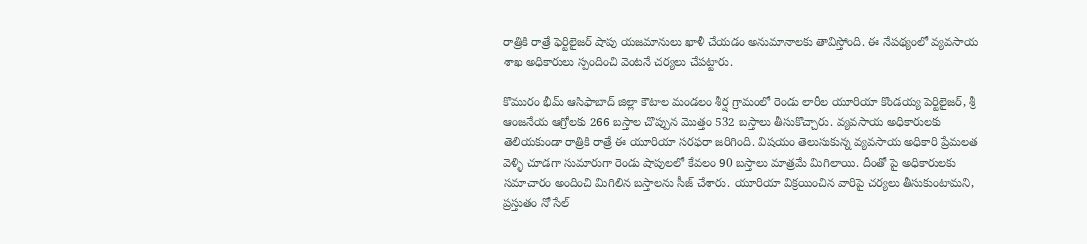రాత్రికి రాత్రే ఫెర్టిలైజ‌ర్ షాపు య‌జ‌మానులు ఖాళీ చేయ‌డం అనుమానాల‌కు తావిస్తోంది. ఈ నేప‌థ్యంలో వ్య‌వ‌సాయ శాఖ అధికారులు స్పందించి వెంట‌నే చ‌ర్య‌లు చేప‌ట్టారు.

కొమురం భీమ్ ఆసిఫాబాద్ జిల్లా కౌటాల మండలం శీర్ష గ్రామంలో రెండు లారీల యూరియా కొండయ్య పెర్టిలైజర్, శ్రీ ఆంజనేయ ఆగ్రోలకు 266 బస్తాల చొప్పున మొత్తం 532 బ‌స్తాలు తీసుకొచ్చారు. వ్యవసాయ అధికారులకు తెలియకుండా రాత్రికి రాత్రే ఈ యూరియా స‌ర‌ఫ‌రా జ‌రిగింది. విషయం తెలుసుకున్న వ్యవసాయ అధికారి ప్రేమలత వెళ్ళి చూడగా సుమారుగా రెండు షాపులలో కేవ‌లం 90 బస్తాలు మాత్రమే మిగిలాయి. దీంతో పై అధికారులకు సమాచారం అందించి మిగిలిన బస్తాలను సీజ్ చేశారు. యూరియా విక్రయించిన వారిపై చర్యలు తీసుకుంటామని, ప్రస్తుతం నో సేల్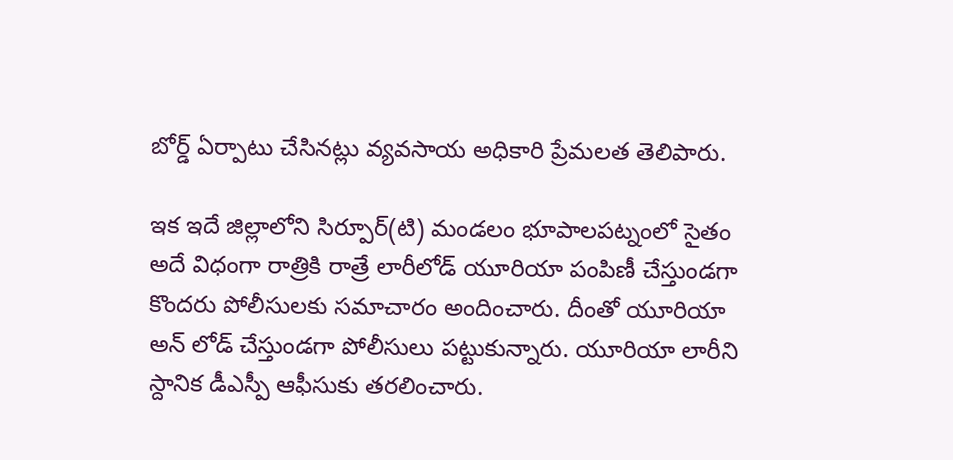బోర్డ్ ఏర్పాటు చేసినట్లు వ్యవసాయ అధికారి ప్రేమలత తెలిపారు.

ఇక ఇదే జిల్లాలోని సిర్పూర్(టి) మండలం భూపాలపట్నంలో సైతం అదే విధంగా రాత్రికి రాత్రే లారీలోడ్ యూరియా పంపిణీ చేస్తుండ‌గా కొంద‌రు పోలీసుల‌కు స‌మాచారం అందించారు. దీంతో యూరియా అన్ లోడ్ చేస్తుండగా పోలీసులు ప‌ట్టుకున్నారు. యూరియా లారీని స్దానిక డీఎస్పీ ఆఫీసుకు తరలించారు.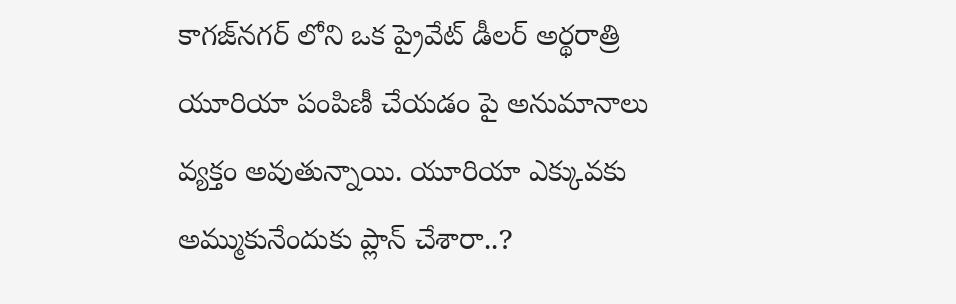కాగజ్‌నగర్‌ లోని ఒక ప్రైవేట్ డీలర్ అర్థరాత్రి యూరియా పంపిణీ చేయడం పై అనుమానాలు వ్య‌క్తం అవుతున్నాయి. యూరియా ఎక్కువ‌కు అమ్ముకునేందుకు ప్లాన్ చేశారా..?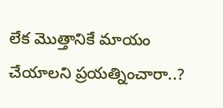లేక మొత్తానికే మాయం చేయాల‌ని ప్ర‌య‌త్నించారా..?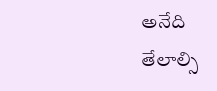అనేది తేలాల్సి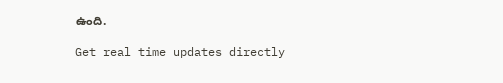ఉంది.

Get real time updates directly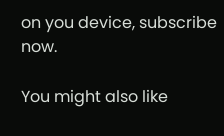on you device, subscribe now.

You might also like